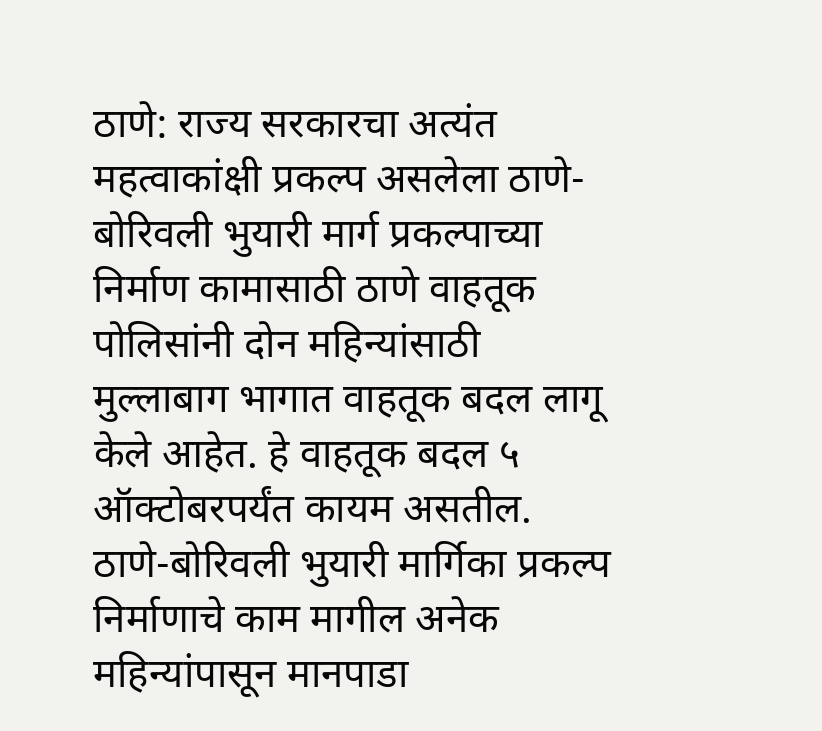ठाणे: राज्य सरकारचा अत्यंत महत्वाकांक्षी प्रकल्प असलेला ठाणे-बोरिवली भुयारी मार्ग प्रकल्पाच्या निर्माण कामासाठी ठाणे वाहतूक पोलिसांनी दोन महिन्यांसाठी मुल्लाबाग भागात वाहतूक बदल लागू केले आहेत. हे वाहतूक बदल ५ ऑक्टोबरपर्यंत कायम असतील.
ठाणे-बोरिवली भुयारी मार्गिका प्रकल्प निर्माणाचे काम मागील अनेक महिन्यांपासून मानपाडा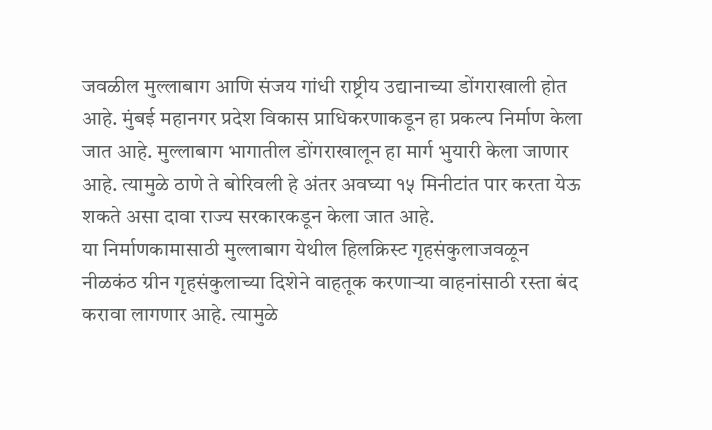जवळील मुल्लाबाग आणि संजय गांधी राष्ट्रीय उद्यानाच्या डोंगराखाली होत आहे. मुंबई महानगर प्रदेश विकास प्राधिकरणाकडून हा प्रकल्प निर्माण केला जात आहे. मुल्लाबाग भागातील डोंगराखालून हा मार्ग भुयारी केला जाणार आहे. त्यामुळे ठाणे ते बोरिवली हे अंतर अवघ्या १५ मिनीटांत पार करता येऊ शकते असा दावा राज्य सरकारकडून केला जात आहे.
या निर्माणकामासाठी मुल्लाबाग येथील हिलक्रिस्ट गृहसंकुलाजवळून नीळकंठ ग्रीन गृहसंकुलाच्या दिशेने वाहतूक करणाऱ्या वाहनांसाठी रस्ता बंद करावा लागणार आहे. त्यामुळे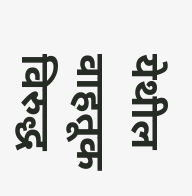येथील वाहतूक विरुद्ध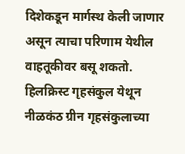दिशेकडून मार्गस्थ केली जाणार असून त्याचा परिणाम येथील वाहतूकीवर बसू शकतो.
हिलक्रिस्ट गृहसंकुल येथून नीळकंठ ग्रीन गृहसंकुलाच्या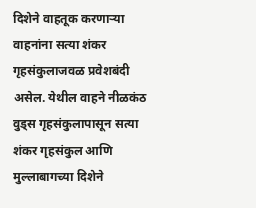दिशेने वाहतूक करणाऱ्या वाहनांना सत्या शंकर गृहसंकुलाजवळ प्रवेशबंदी असेल. येथील वाहने नीळकंठ वुड्स गृहसंकुलापासून सत्या शंकर गृहसंकुल आणि मुल्लाबागच्या दिशेने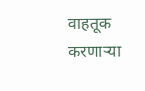वाहतूक करणाऱ्या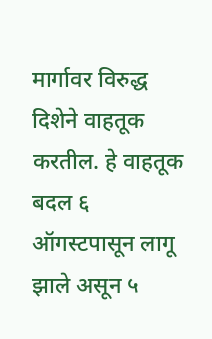मार्गावर विरुद्ध दिशेने वाहतूक करतील. हे वाहतूक बदल ६ ऑगस्टपासून लागू झाले असून ५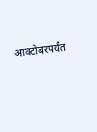आक्टोबरपर्यंत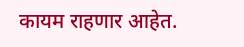कायम राहणार आहेत.